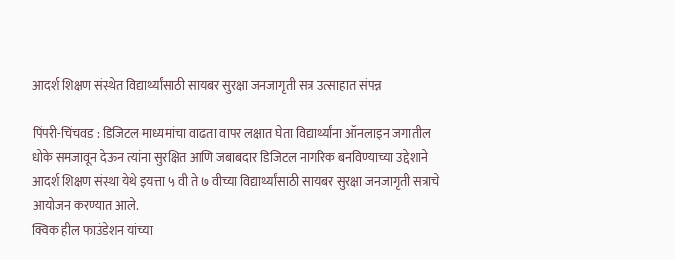आदर्श शिक्षण संस्थेत विद्यार्थ्यांसाठी सायबर सुरक्षा जनजागृती सत्र उत्साहात संपन्न

पिंपरी-चिंचवड : डिजिटल माध्यमांचा वाढता वापर लक्षात घेता विद्यार्थ्यांना ऑनलाइन जगातील धोके समजावून देऊन त्यांना सुरक्षित आणि जबाबदार डिजिटल नागरिक बनविण्याच्या उद्देशाने आदर्श शिक्षण संस्था येथे इयत्ता ५ वी ते ७ वीच्या विद्यार्थ्यांसाठी सायबर सुरक्षा जनजागृती सत्राचे आयोजन करण्यात आले.
क्विक हील फाउंडेशन यांच्या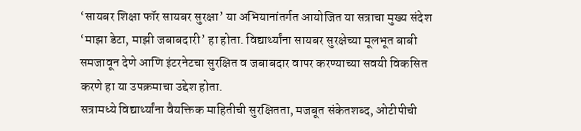‘सायबर शिक्षा फॉर सायबर सुरक्षा’ या अभियानांतर्गत आयोजित या सत्राचा मुख्य संदेश ‘माझा डेटा, माझी जबाबदारी’ हा होता. विद्यार्थ्यांना सायबर सुरक्षेच्या मूलभूत बाबी समजावून देणे आणि इंटरनेटचा सुरक्षित व जबाबदार वापर करण्याच्या सवयी विकसित करणे हा या उपक्रमाचा उद्देश होता.
सत्रामध्ये विद्यार्थ्यांना वैयक्तिक माहितीची सुरक्षितता, मजबूत संकेतशब्द, ओटीपीची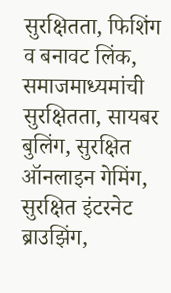सुरक्षितता, फिशिंग व बनावट लिंक, समाजमाध्यमांची सुरक्षितता, सायबर बुलिंग, सुरक्षित ऑनलाइन गेमिंग, सुरक्षित इंटरनेट ब्राउझिंग,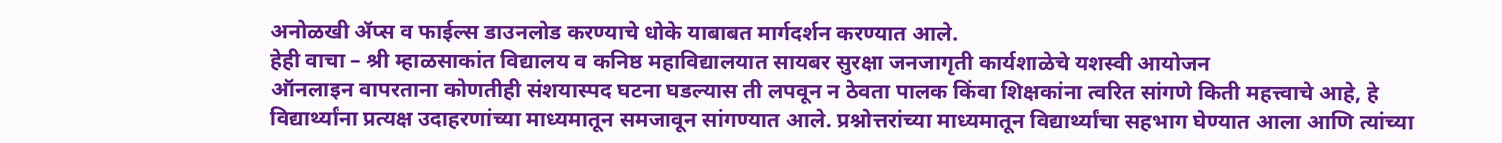अनोळखी ॲप्स व फाईल्स डाउनलोड करण्याचे धोके याबाबत मार्गदर्शन करण्यात आले.
हेही वाचा – श्री म्हाळसाकांत विद्यालय व कनिष्ठ महाविद्यालयात सायबर सुरक्षा जनजागृती कार्यशाळेचे यशस्वी आयोजन
ऑनलाइन वापरताना कोणतीही संशयास्पद घटना घडल्यास ती लपवून न ठेवता पालक किंवा शिक्षकांना त्वरित सांगणे किती महत्त्वाचे आहे, हे विद्यार्थ्यांना प्रत्यक्ष उदाहरणांच्या माध्यमातून समजावून सांगण्यात आले. प्रश्नोत्तरांच्या माध्यमातून विद्यार्थ्यांचा सहभाग घेण्यात आला आणि त्यांच्या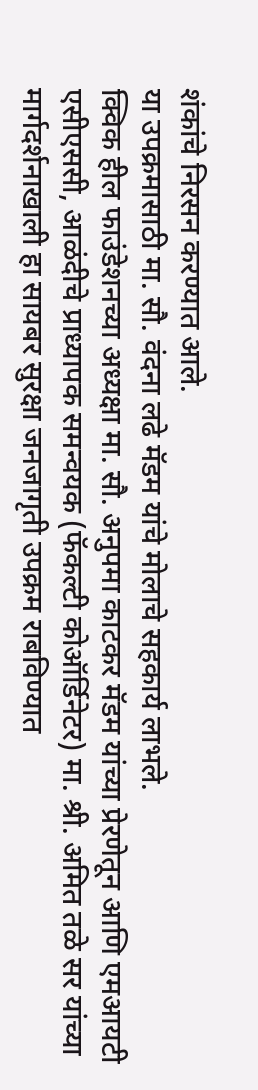शंकांचे निरसन करण्यात आले.
या उपक्रमासाठी मा. सौ. वंदना लढे मॅडम यांचे मोलाचे सहकार्य लाभले.
क्विक हील फाउंडेशनच्या अध्यक्षा मा. सौ. अनुपमा काटकर मॅडम यांच्या प्रेरणेतून आणि एमआयटी एसीएससी, आळंदीचे प्राध्यापक समन्वयक (फॅकल्टी कोऑर्डिनेटर) मा. श्री. अमित तळे सर यांच्या मार्गदर्शनाखाली हा सायबर सुरक्षा जनजागृती उपक्रम राबविण्यात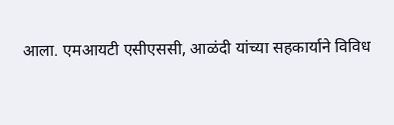आला. एमआयटी एसीएससी, आळंदी यांच्या सहकार्याने विविध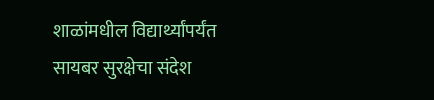शाळांमधील विद्यार्थ्यांपर्यंत सायबर सुरक्षेचा संदेश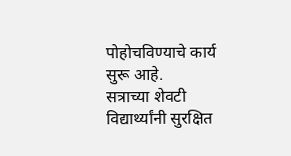पोहोचविण्याचे कार्य सुरू आहे.
सत्राच्या शेवटी विद्यार्थ्यांनी सुरक्षित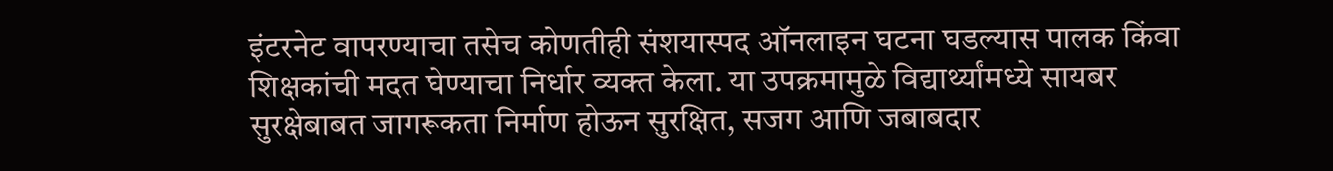इंटरनेट वापरण्याचा तसेच कोणतीही संशयास्पद ऑनलाइन घटना घडल्यास पालक किंवा शिक्षकांची मदत घेण्याचा निर्धार व्यक्त केला. या उपक्रमामुळे विद्यार्थ्यांमध्ये सायबर सुरक्षेबाबत जागरूकता निर्माण होऊन सुरक्षित, सजग आणि जबाबदार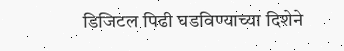डिजिटल पिढी घडविण्याच्या दिशेने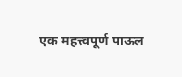एक महत्त्वपूर्ण पाऊल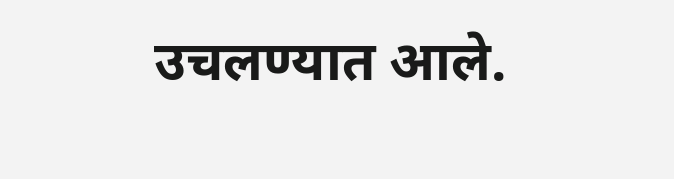उचलण्यात आले.